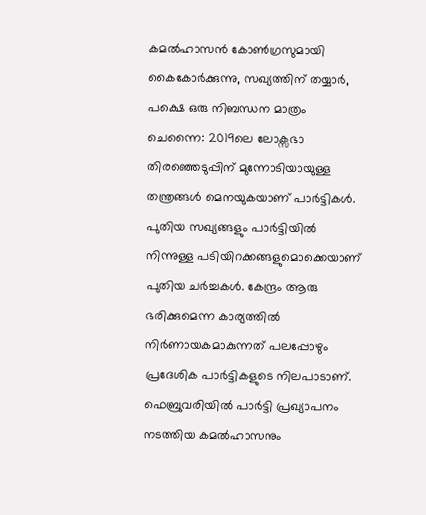കമൽഹാസൻ കോൺഗ്രസുമായി കൈകോർക്കുന്നു, സഖ്യത്തിന് തയ്യാർ, പക്ഷെ ഒരു നിബന്ധന മാത്രം
ചെന്നൈ: 2019ലെ ലോക്സഭാ തിരഞ്ഞെടുപ്പിന് മുന്നോടിയായുള്ള തന്ത്രങ്ങൾ മെനയുകയാണ് പാർട്ടികൾ. പുതിയ സഖ്യങ്ങളും പാർട്ടിയിൽ നിന്നുള്ള പടിയിറക്കങ്ങളുമൊക്കെയാണ് പുതിയ ചർച്ചകൾ. കേന്ദ്രം ആരു ഭരിക്കുമെന്ന കാര്യത്തിൽ നിർണായകമാകുന്നത് പലപ്പോഴും പ്രദേശിക പാർട്ടികളുടെ നിലപാടാണ്.
ഫെബ്രുവരിയിൽ പാർട്ടി പ്രഖ്യാപനം നടത്തിയ കമൽഹാസനും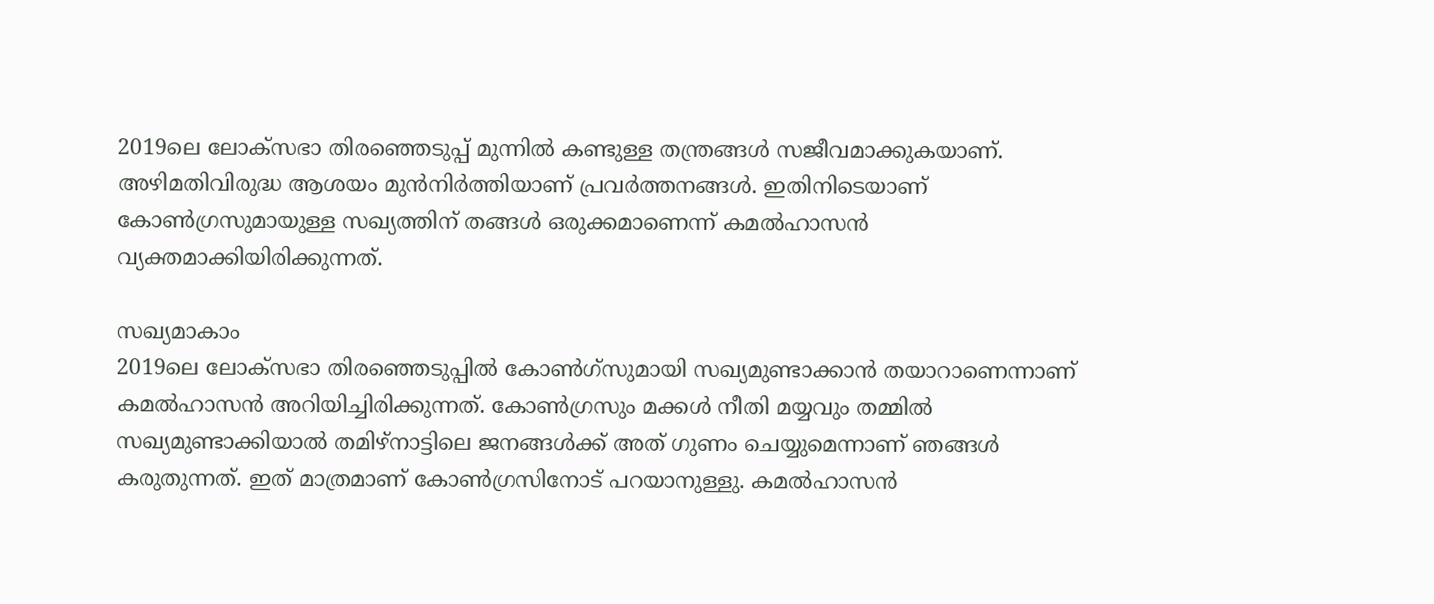2019ലെ ലോക്സഭാ തിരഞ്ഞെടുപ്പ് മുന്നിൽ കണ്ടുള്ള തന്ത്രങ്ങൾ സജീവമാക്കുകയാണ്. അഴിമതിവിരുദ്ധ ആശയം മുൻനിർത്തിയാണ് പ്രവർത്തനങ്ങൾ. ഇതിനിടെയാണ് കോൺഗ്രസുമായുള്ള സഖ്യത്തിന് തങ്ങൾ ഒരുക്കമാണെന്ന് കമൽഹാസൻ വ്യക്തമാക്കിയിരിക്കുന്നത്.

സഖ്യമാകാം
2019ലെ ലോക്സഭാ തിരഞ്ഞെടുപ്പിൽ കോൺഗ്സുമായി സഖ്യമുണ്ടാക്കാൻ തയാറാണെന്നാണ് കമൽഹാസൻ അറിയിച്ചിരിക്കുന്നത്. കോൺഗ്രസും മക്കൾ നീതി മയ്യവും തമ്മിൽ സഖ്യമുണ്ടാക്കിയാൽ തമിഴ്നാട്ടിലെ ജനങ്ങൾക്ക് അത് ഗുണം ചെയ്യുമെന്നാണ് ഞങ്ങൾ കരുതുന്നത്. ഇത് മാത്രമാണ് കോൺഗ്രസിനോട് പറയാനുള്ളു. കമൽഹാസൻ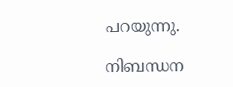പറയുന്നു.

നിബന്ധന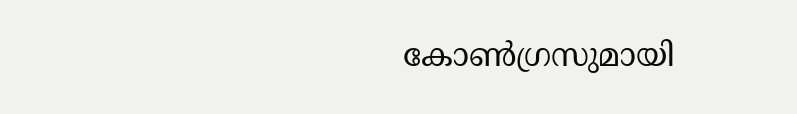കോൺഗ്രസുമായി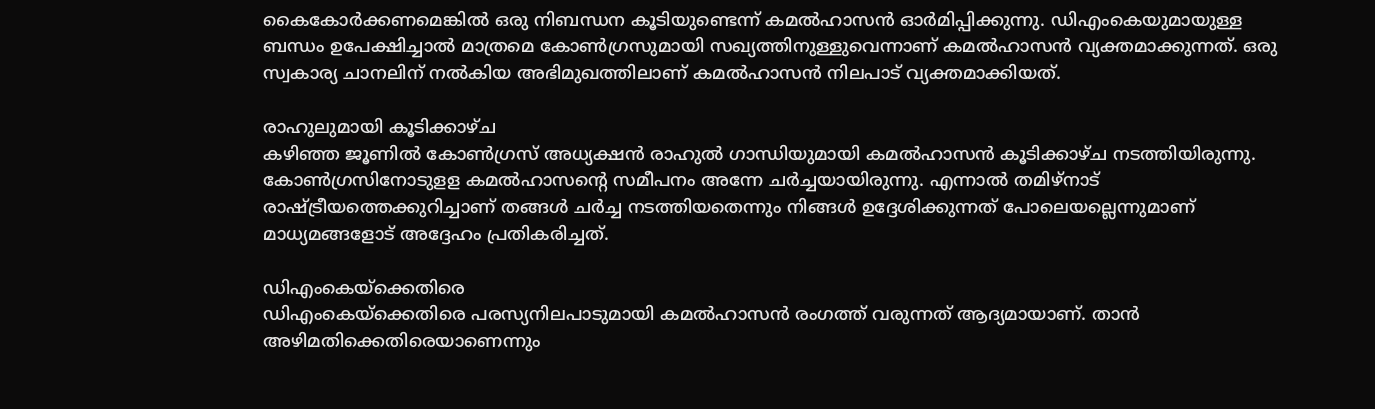കൈകോർക്കണമെങ്കിൽ ഒരു നിബന്ധന കൂടിയുണ്ടെന്ന് കമൽഹാസൻ ഓർമിപ്പിക്കുന്നു. ഡിഎംകെയുമായുള്ള ബന്ധം ഉപേക്ഷിച്ചാൽ മാത്രമെ കോൺഗ്രസുമായി സഖ്യത്തിനുള്ളുവെന്നാണ് കമൽഹാസൻ വ്യക്തമാക്കുന്നത്. ഒരു സ്വകാര്യ ചാനലിന് നൽകിയ അഭിമുഖത്തിലാണ് കമൽഹാസൻ നിലപാട് വ്യക്തമാക്കിയത്.

രാഹുലുമായി കൂടിക്കാഴ്ച
കഴിഞ്ഞ ജൂണിൽ കോൺഗ്രസ് അധ്യക്ഷൻ രാഹുൽ ഗാന്ധിയുമായി കമൽഹാസൻ കൂടിക്കാഴ്ച നടത്തിയിരുന്നു. കോൺഗ്രസിനോടുളള കമൽഹാസന്റെ സമീപനം അന്നേ ചർച്ചയായിരുന്നു. എന്നാൽ തമിഴ്നാട് രാഷ്ട്രീയത്തെക്കുറിച്ചാണ് തങ്ങൾ ചർച്ച നടത്തിയതെന്നും നിങ്ങൾ ഉദ്ദേശിക്കുന്നത് പോലെയല്ലെന്നുമാണ് മാധ്യമങ്ങളോട് അദ്ദേഹം പ്രതികരിച്ചത്.

ഡിഎംകെയ്ക്കെതിരെ
ഡിഎംകെയ്ക്കെതിരെ പരസ്യനിലപാടുമായി കമൽഹാസൻ രംഗത്ത് വരുന്നത് ആദ്യമായാണ്. താൻ അഴിമതിക്കെതിരെയാണെന്നും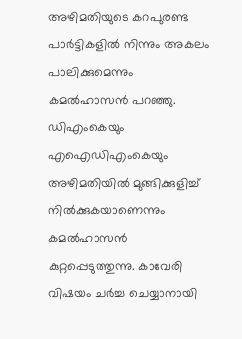അഴിമതിയുടെ കറപുരണ്ട പാർട്ടികളിൽ നിന്നും അകലം പാലിക്കുമെന്നും കമൽഹാസൻ പറഞ്ഞു. ഡിഎംകെയും എഐഡിഎംകെയും അഴിമതിയിൽ മുങ്ങിക്കുളിച്ച് നിൽക്കുകയാണെന്നും കമൽഹാസൻ കുറ്റപ്പെടുത്തുന്നു. കാവേരി വിഷയം ചർച്ച ചെയ്യാനായി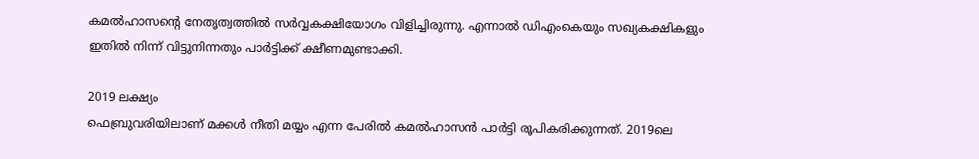കമൽഹാസന്റെ നേതൃത്വത്തിൽ സർവ്വകക്ഷിയോഗം വിളിച്ചിരുന്നു. എന്നാൽ ഡിഎംകെയും സഖ്യകക്ഷികളും ഇതിൽ നിന്ന് വിട്ടുനിന്നതും പാർട്ടിക്ക് ക്ഷീണമുണ്ടാക്കി.

2019 ലക്ഷ്യം
ഫെബ്രുവരിയിലാണ് മക്കൾ നീതി മയ്യം എന്ന പേരിൽ കമൽഹാസൻ പാർട്ടി രൂപികരിക്കുന്നത്. 2019ലെ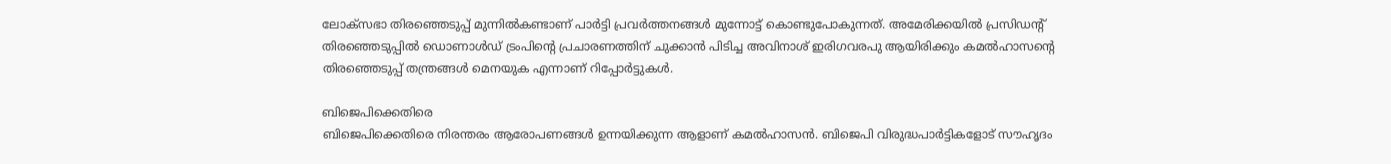ലോക്സഭാ തിരഞ്ഞെടുപ്പ് മുന്നിൽകണ്ടാണ് പാർട്ടി പ്രവർത്തനങ്ങൾ മുന്നോട്ട് കൊണ്ടുപോകുന്നത്. അമേരിക്കയിൽ പ്രസിഡന്റ് തിരഞ്ഞെടുപ്പിൽ ഡൊണാൾഡ് ട്രംപിന്റെ പ്രചാരണത്തിന് ചുക്കാൻ പിടിച്ച അവിനാശ് ഇരിഗവരപു ആയിരിക്കും കമൽഹാസന്റെ തിരഞ്ഞെടുപ്പ് തന്ത്രങ്ങൾ മെനയുക എന്നാണ് റിപ്പോർട്ടുകൾ.

ബിജെപിക്കെതിരെ
ബിജെപിക്കെതിരെ നിരന്തരം ആരോപണങ്ങൾ ഉന്നയിക്കുന്ന ആളാണ് കമൽഹാസൻ. ബിജെപി വിരുദ്ധപാർട്ടികളോട് സൗഹൃദം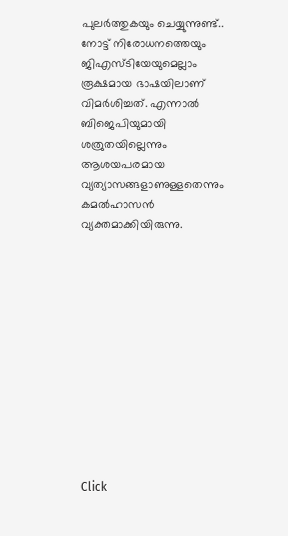പുലർത്തുകയും ചെയ്യുന്നുണ്ട്.. നോട്ട് നിരോധനത്തെയും ജിഎസ്ടിയേയുമെല്ലാം രൂക്ഷമായ ഭാഷയിലാണ് വിമർശിച്ചത്. എന്നാൽ ബിജെപിയുമായി ശത്രുതയില്ലെന്നും ആശയപരമായ വ്യത്യാസങ്ങളാണുള്ളതെന്നും കമൽഹാസൻ വ്യക്തമാക്കിയിരുന്നു.












Click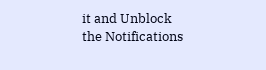it and Unblock the Notifications